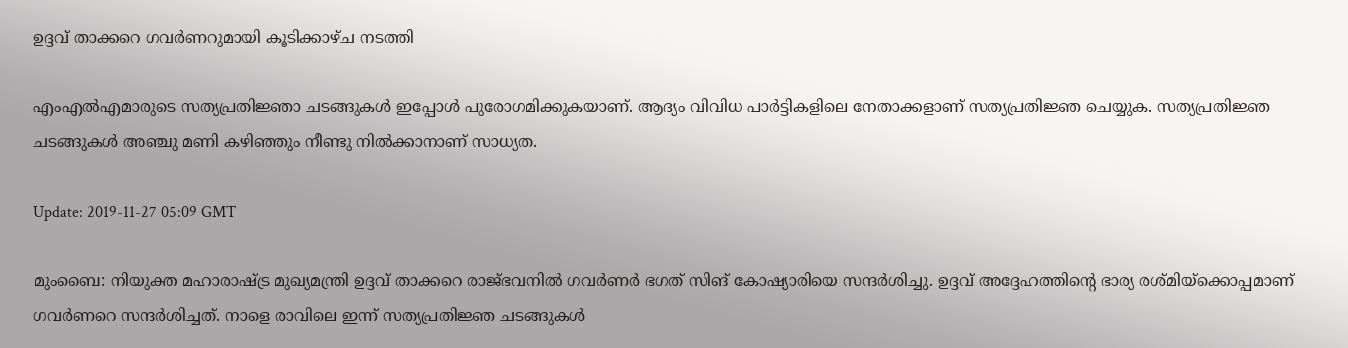ഉദ്ദവ് താക്കറെ ഗവര്‍ണറുമായി കൂടിക്കാഴ്ച നടത്തി

എംഎല്‍എമാരുടെ സത്യപ്രതിജ്ഞാ ചടങ്ങുകള്‍ ഇപ്പോള്‍ പുരോഗമിക്കുകയാണ്. ആദ്യം വിവിധ പാര്‍ട്ടികളിലെ നേതാക്കളാണ് സത്യപ്രതിജ്ഞ ചെയ്യുക. സത്യപ്രതിജ്ഞ ചടങ്ങുകള്‍ അഞ്ചു മണി കഴിഞ്ഞും നീണ്ടു നില്‍ക്കാനാണ് സാധ്യത.

Update: 2019-11-27 05:09 GMT

മുംബൈ: നിയുക്ത മഹാരാഷ്ട്ര മുഖ്യമന്ത്രി ഉദ്ദവ് താക്കറെ രാജ്ഭവനില്‍ ഗവര്‍ണര്‍ ഭഗത് സിങ് കോഷ്യാരിയെ സന്ദര്‍ശിച്ചു. ഉദ്ദവ് അദ്ദേഹത്തിന്റെ ഭാര്യ രശ്മിയ്‌ക്കൊപ്പമാണ് ഗവര്‍ണറെ സന്ദര്‍ശിച്ചത്. നാളെ രാവിലെ ഇന്ന് സത്യപ്രതിജ്ഞ ചടങ്ങുകള്‍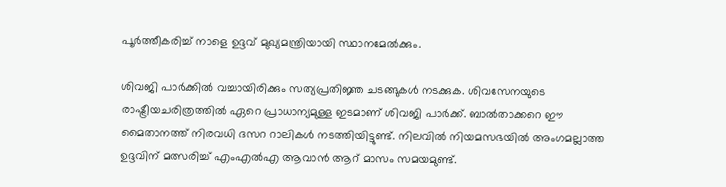പൂര്‍ത്തീകരിച്ച് നാളെ ഉദ്ദവ് മുഖ്യമന്ത്രിയായി സ്ഥാനമേല്‍ക്കും.

ശിവജി പാര്‍ക്കില്‍ വച്ചായിരിക്കും സത്യപ്രതിജ്ഞ ചടങ്ങുകള്‍ നടക്കുക. ശിവസേനയുടെ രാഷ്ട്രീയചരിത്രത്തില്‍ ഏറെ പ്രാധാന്യമുള്ള ഇടമാണ് ശിവജി പാര്‍ക്ക്. ബാല്‍താക്കറെ ഈ മൈതാനത്ത് നിരവധി ദസറ റാലികള്‍ നടത്തിയിട്ടുണ്ട്. നിലവില്‍ നിയമസഭയില്‍ അംഗമല്ലാത്ത ഉദ്ദവിന് മത്സരിച്ച് എംഎല്‍എ ആവാന്‍ ആറ് മാസം സമയമുണ്ട്.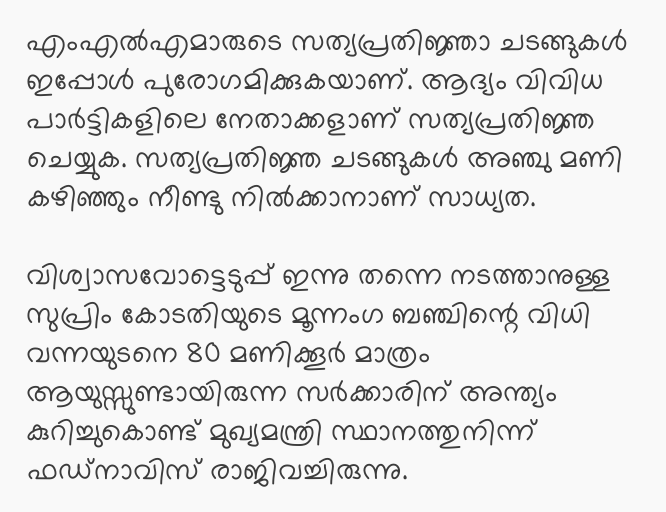എംഎല്‍എമാരുടെ സത്യപ്രതിജ്ഞാ ചടങ്ങുകള്‍ ഇപ്പോള്‍ പുരോഗമിക്കുകയാണ്. ആദ്യം വിവിധ പാര്‍ട്ടികളിലെ നേതാക്കളാണ് സത്യപ്രതിജ്ഞ ചെയ്യുക. സത്യപ്രതിജ്ഞ ചടങ്ങുകള്‍ അഞ്ചു മണി കഴിഞ്ഞും നീണ്ടു നില്‍ക്കാനാണ് സാധ്യത.

വിശ്വാസവോട്ടെടുപ്പ് ഇന്നു തന്നെ നടത്താനുള്ള സുപ്രിം കോടതിയുടെ മൂന്നംഗ ബഞ്ചിന്റെ വിധി വന്നയുടനെ 80 മണിക്കൂര്‍ മാത്രം ആയുസ്സുണ്ടായിരുന്ന സര്‍ക്കാരിന് അന്ത്യം കുറിച്ചുകൊണ്ട് മുഖ്യമന്ത്രി സ്ഥാനത്തുനിന്ന് ഫഡ്‌നാവിസ് രാജിവച്ചിരുന്നു.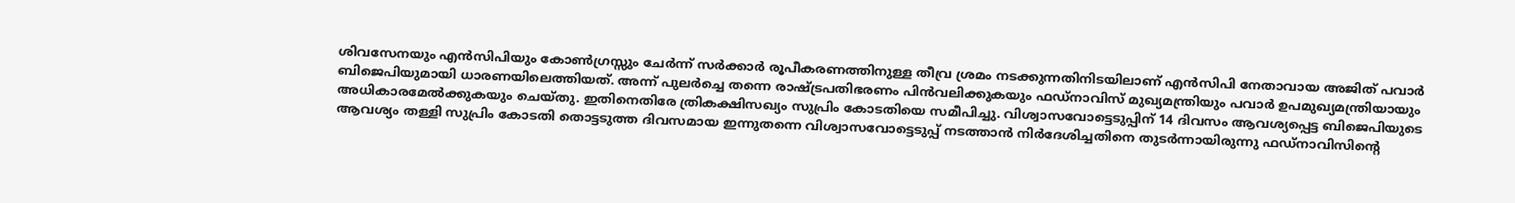ശിവസേനയും എന്‍സിപിയും കോണ്‍ഗ്രസ്സും ചേര്‍ന്ന് സര്‍ക്കാര്‍ രൂപീകരണത്തിനുള്ള തീവ്ര ശ്രമം നടക്കുന്നതിനിടയിലാണ് എന്‍സിപി നേതാവായ അജിത് പവാര്‍ ബിജെപിയുമായി ധാരണയിലെത്തിയത്. അന്ന് പുലര്‍ച്ചെ തന്നെ രാഷ്ട്രപതിഭരണം പിന്‍വലിക്കുകയും ഫഡ്‌നാവിസ് മുഖ്യമന്ത്രിയും പവാര്‍ ഉപമുഖ്യമന്ത്രിയായും അധികാരമേല്‍ക്കുകയും ചെയ്തു. ഇതിനെതിരേ ത്രികക്ഷിസഖ്യം സുപ്രിം കോടതിയെ സമീപിച്ചു. വിശ്വാസവോട്ടെടുപ്പിന് 14 ദിവസം ആവശ്യപ്പെട്ട ബിജെപിയുടെ ആവശ്യം തള്ളി സുപ്രിം കോടതി തൊട്ടടുത്ത ദിവസമായ ഇന്നുതന്നെ വിശ്വാസവോട്ടെടുപ്പ് നടത്താന്‍ നിര്‍ദേശിച്ചതിനെ തുടര്‍ന്നായിരുന്നു ഫഡ്‌നാവിസിന്റെ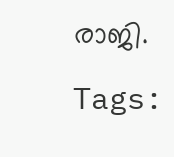രാജി.

Tags: